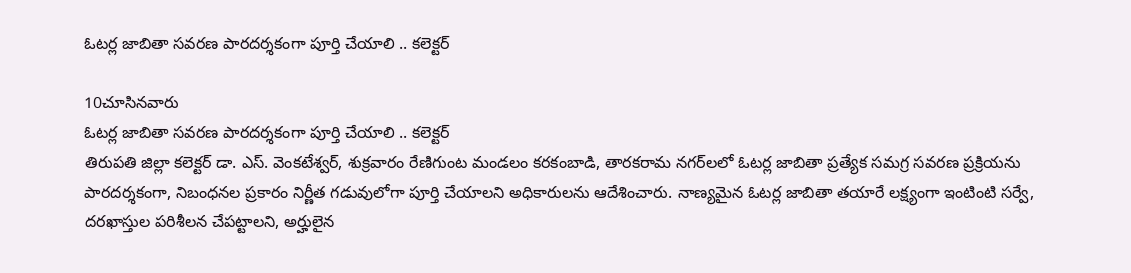ఓటర్ల జాబితా సవరణ పారదర్శకంగా పూర్తి చేయాలి .. కలెక్టర్

10చూసినవారు
ఓటర్ల జాబితా సవరణ పారదర్శకంగా పూర్తి చేయాలి .. కలెక్టర్
తిరుపతి జిల్లా కలెక్టర్ డా. ఎస్. వెంకటేశ్వర్, శుక్రవారం రేణిగుంట మండలం కరకంబాడి, తారకరామ నగర్‌లలో ఓటర్ల జాబితా ప్రత్యేక సమగ్ర సవరణ ప్రక్రియను పారదర్శకంగా, నిబంధనల ప్రకారం నిర్ణీత గడువులోగా పూర్తి చేయాలని అధికారులను ఆదేశించారు. నాణ్యమైన ఓటర్ల జాబితా తయారే లక్ష్యంగా ఇంటింటి సర్వే, దరఖాస్తుల పరిశీలన చేపట్టాలని, అర్హులైన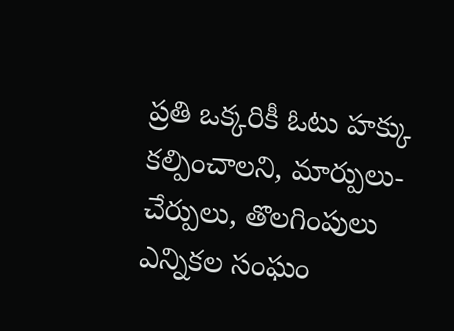ప్రతి ఒక్కరికీ ఓటు హక్కు కల్పించాలని, మార్పులు-చేర్పులు, తొలగింపులు ఎన్నికల సంఘం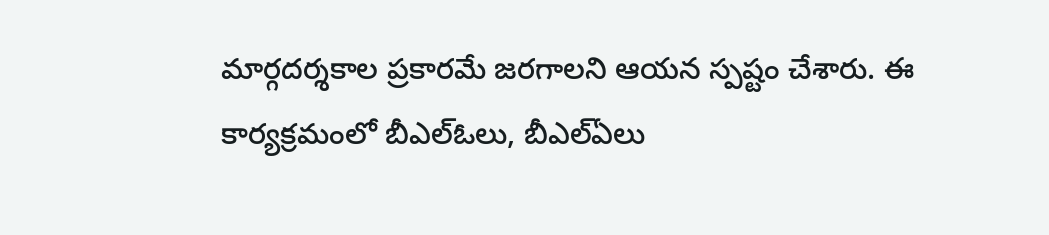మార్గదర్శకాల ప్రకారమే జరగాలని ఆయన స్పష్టం చేశారు. ఈ కార్యక్రమంలో బీఎల్ఓలు, బీఎల్ఏలు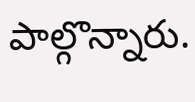పాల్గొన్నారు.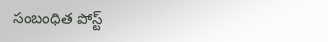సంబంధిత పోస్ట్